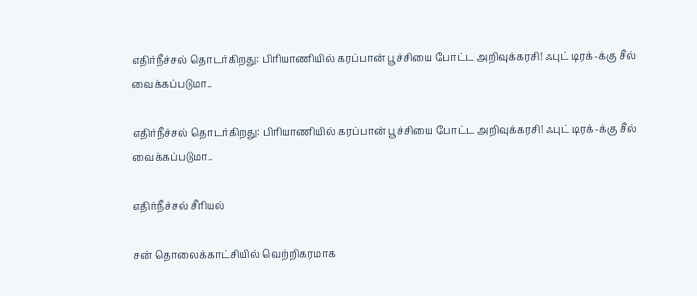எதிர்நீச்சல் தொடர்கிறது: பிரியாணியில் கரப்பான் பூச்சியை போட்ட அறிவுக்கரசி! ஃபுட் டிரக்-க்கு சீல் வைக்கப்படுமா..

எதிர்நீச்சல் தொடர்கிறது: பிரியாணியில் கரப்பான் பூச்சியை போட்ட அறிவுக்கரசி! ஃபுட் டிரக்-க்கு சீல் வைக்கப்படுமா..

எதிர்நீச்சல் சீரியல்

சன் தொலைக்காட்சியில் வெற்றிகரமாக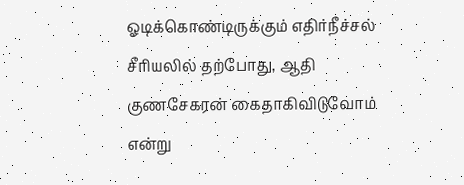ஓடிக்கொண்டிருக்கும் எதிர்நீச்சல் சீரியலில் தற்போது, ஆதி குணசேகரன் கைதாகிவிடுவோம் என்று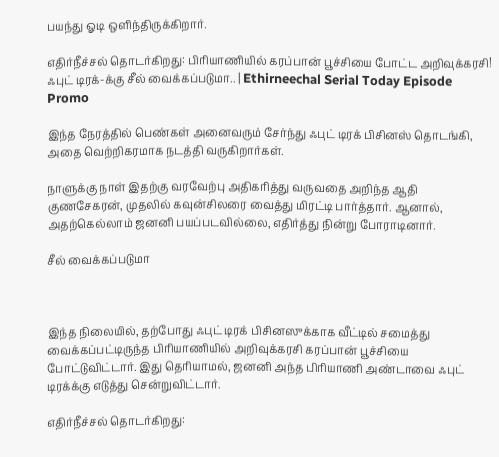பயந்து ஓடி ஒளிந்திருக்கிறார்.

எதிர்நீச்சல் தொடர்கிறது: பிரியாணியில் கரப்பான் பூச்சியை போட்ட அறிவுக்கரசி! ஃபுட் டிரக்-க்கு சீல் வைக்கப்படுமா.. | Ethirneechal Serial Today Episode Promo

இந்த நேரத்தில் பெண்கள் அனைவரும் சேர்ந்து ஃபுட் டிரக் பிசினஸ் தொடங்கி, அதை வெற்றிகரமாக நடத்தி வருகிறார்கள்.

நாளுக்கு நாள் இதற்கு வரவேற்பு அதிகரித்து வருவதை அறிந்த ஆதி குணசேகரன், முதலில் கவுன்சிலரை வைத்து மிரட்டி பார்த்தார். ஆனால், அதற்கெல்லாம் ஜனனி பயப்படவில்லை, எதிர்த்து நின்று போராடினார்.

சீல் வைக்கப்படுமா



இந்த நிலையில், தற்போது ஃபுட் டிரக் பிசினஸுக்காக வீட்டில் சமைத்து வைக்கப்பட்டிருந்த பிரியாணியில் அறிவுக்கரசி கரப்பான் பூச்சியை போட்டுவிட்டார். இது தெரியாமல், ஜனனி அந்த பிரியாணி அண்டாவை ஃபுட் டிரக்க்கு எடுத்து சென்றுவிட்டார்.

எதிர்நீச்சல் தொடர்கிறது: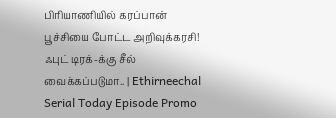பிரியாணியில் கரப்பான் பூச்சியை போட்ட அறிவுக்கரசி! ஃபுட் டிரக்-க்கு சீல் வைக்கப்படுமா.. | Ethirneechal Serial Today Episode Promo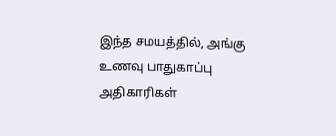இந்த சமயத்தில், அங்கு உணவு பாதுகாப்பு அதிகாரிகள்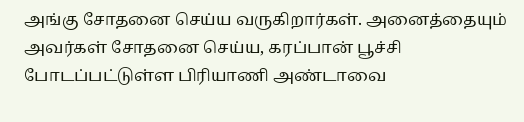அங்கு சோதனை செய்ய வருகிறார்கள். அனைத்தையும் அவர்கள் சோதனை செய்ய, கரப்பான் பூச்சி போடப்பட்டுள்ள பிரியாணி அண்டாவை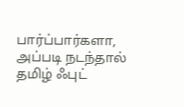பார்ப்பார்களா, அப்படி நடந்தால் தமிழ் ஃபுட்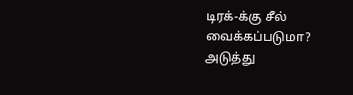டிரக்-க்கு சீல் வைக்கப்படுமா? அடுத்து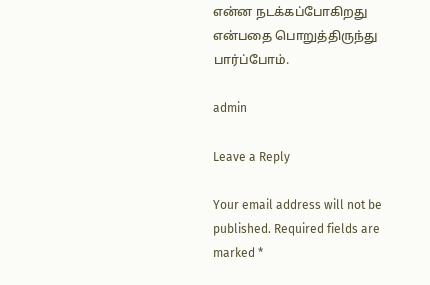என்ன நடக்கப்போகிறது என்பதை பொறுத்திருந்து பார்ப்போம்.

admin

Leave a Reply

Your email address will not be published. Required fields are marked *